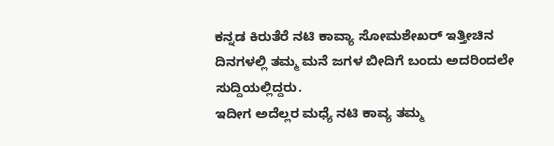ಕನ್ನಡ ಕಿರುತೆರೆ ನಟಿ ಕಾವ್ಯಾ ಸೋಮಶೇಖರ್ ಇತ್ತೀಚಿನ ದಿನಗಳಲ್ಲಿ ತಮ್ಮ ಮನೆ ಜಗಳ ಬೀದಿಗೆ ಬಂದು ಅದರಿಂದಲೇ ಸುದ್ದಿಯಲ್ಲಿದ್ದರು.
ಇದೀಗ ಅದೆಲ್ಲರ ಮಧ್ಯೆ ನಟಿ ಕಾವ್ಯ ತಮ್ಮ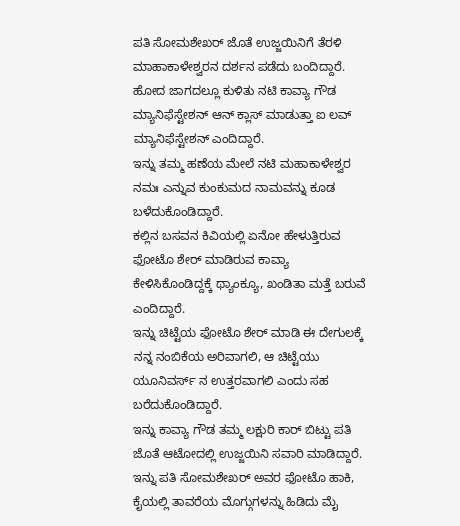ಪತಿ ಸೋಮಶೇಖರ್ ಜೊತೆ ಉಜ್ಜಯಿನಿಗೆ ತೆರಳಿ ಮಾಹಾಕಾಳೇಶ್ವರನ ದರ್ಶನ ಪಡೆದು ಬಂದಿದ್ದಾರೆ.
ಹೋದ ಜಾಗದಲ್ಲೂ ಕುಳಿತು ನಟಿ ಕಾವ್ಯಾ ಗೌಡ ಮ್ಯಾನಿಫೆಸ್ಟೇಶನ್ ಆನ್ ಕ್ಲಾಸ್ ಮಾಡುತ್ತಾ ಐ ಲವ್ ಮ್ಯಾನಿಫೆಸ್ಟೇಶನ್ ಎಂದಿದ್ದಾರೆ.
ಇನ್ನು ತಮ್ಮ ಹಣೆಯ ಮೇಲೆ ನಟಿ ಮಹಾಕಾಳೇಶ್ವರ ನಮಃ ಎನ್ನುವ ಕುಂಕುಮದ ನಾಮವನ್ನು ಕೂಡ ಬಳೆದುಕೊಂಡಿದ್ದಾರೆ.
ಕಲ್ಲಿನ ಬಸವನ ಕಿವಿಯಲ್ಲಿ ಏನೋ ಹೇಳುತ್ತಿರುವ ಫೋಟೊ ಶೇರ್ ಮಾಡಿರುವ ಕಾವ್ಯಾ ಕೇಳಿಸಿಕೊಂಡಿದ್ದಕ್ಕೆ ಥ್ಯಾಂಕ್ಯೂ, ಖಂಡಿತಾ ಮತ್ತೆ ಬರುವೆ ಎಂದಿದ್ದಾರೆ.
ಇನ್ನು ಚಿಟ್ಟೆಯ ಫೋಟೊ ಶೇರ್ ಮಾಡಿ ಈ ದೇಗುಲಕ್ಕೆ ನನ್ನ ನಂಬಿಕೆಯ ಅರಿವಾಗಲಿ, ಆ ಚಿಟ್ಟೆಯು ಯೂನಿವರ್ಸ್ ನ ಉತ್ತರವಾಗಲಿ ಎಂದು ಸಹ ಬರೆದುಕೊಂಡಿದ್ದಾರೆ.
ಇನ್ನು ಕಾವ್ಯಾ ಗೌಡ ತಮ್ಮ ಲಕ್ಷುರಿ ಕಾರ್ ಬಿಟ್ಟು ಪತಿ ಜೊತೆ ಆಟೋದಲ್ಲಿ ಉಜ್ಜಯಿನಿ ಸವಾರಿ ಮಾಡಿದ್ದಾರೆ.
ಇನ್ನು ಪತಿ ಸೋಮಶೇಖರ್ ಅವರ ಫೋಟೊ ಹಾಕಿ, ಕೈಯಲ್ಲಿ ತಾವರೆಯ ಮೊಗ್ಗುಗಳನ್ನು ಹಿಡಿದು ಮೈ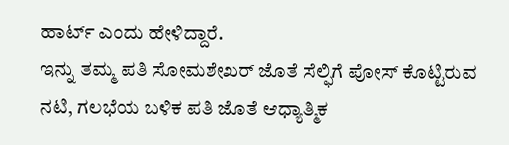ಹಾರ್ಟ್ ಎಂದು ಹೇಳಿದ್ದಾರೆ.
ಇನ್ನು ತಮ್ಮ ಪತಿ ಸೋಮಶೇಖರ್ ಜೊತೆ ಸೆಲ್ಫಿಗೆ ಪೋಸ್ ಕೊಟ್ಟಿರುವ ನಟಿ, ಗಲಭೆಯ ಬಳಿಕ ಪತಿ ಜೊತೆ ಆಧ್ಯಾತ್ಮಿಕ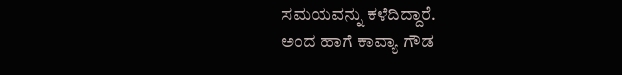ಸಮಯವನ್ನು ಕಳೆದಿದ್ದಾರೆ.
ಅಂದ ಹಾಗೆ ಕಾವ್ಯಾ ಗೌಡ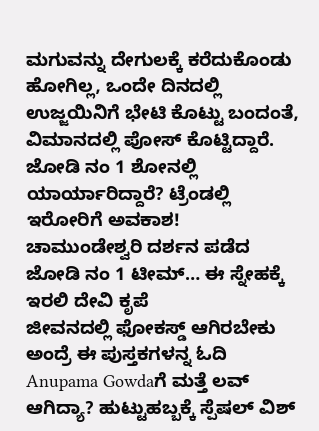ಮಗುವನ್ನು ದೇಗುಲಕ್ಕೆ ಕರೆದುಕೊಂಡು ಹೋಗಿಲ್ಲ, ಒಂದೇ ದಿನದಲ್ಲಿ ಉಜ್ಜಯಿನಿಗೆ ಭೇಟಿ ಕೊಟ್ಟು ಬಂದಂತೆ, ವಿಮಾನದಲ್ಲಿ ಪೋಸ್ ಕೊಟ್ಟಿದ್ದಾರೆ.
ಜೋಡಿ ನಂ 1 ಶೋನಲ್ಲಿ ಯಾರ್ಯಾರಿದ್ದಾರೆ? ಟ್ರೆಂಡಲ್ಲಿ ಇರೋರಿಗೆ ಅವಕಾಶ!
ಚಾಮುಂಡೇಶ್ವರಿ ದರ್ಶನ ಪಡೆದ ಜೋಡಿ ನಂ 1 ಟೀಮ್… ಈ ಸ್ನೇಹಕ್ಕೆ ಇರಲಿ ದೇವಿ ಕೃಪೆ
ಜೀವನದಲ್ಲಿ ಫೋಕಸ್ಡ್ ಆಗಿರಬೇಕು ಅಂದ್ರೆ ಈ ಪುಸ್ತಕಗಳನ್ನ ಓದಿ
Anupama Gowdaಗೆ ಮತ್ತೆ ಲವ್ ಆಗಿದ್ಯಾ? ಹುಟ್ಟುಹಬ್ಬಕ್ಕೆ ಸ್ಪೆಷಲ್ ವಿಶ್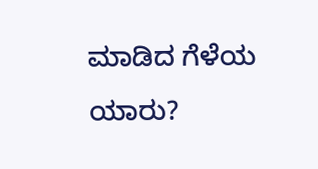ಮಾಡಿದ ಗೆಳೆಯ ಯಾರು?